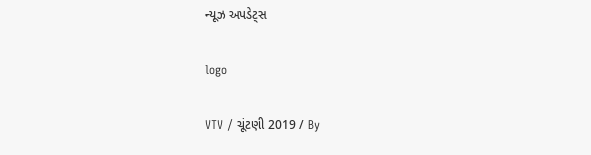ન્યૂઝ અપડેટ્સ

logo

VTV / ચૂંટણી 2019 / By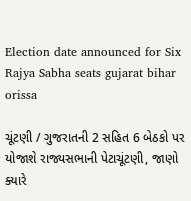Election date announced for Six Rajya Sabha seats gujarat bihar orissa

ચૂંટણી / ગુજરાતની 2 સહિત 6 બેઠકો પર યોજાશે રાજ્યસભાની પેટાચૂંટણી, જાણો ક્યારે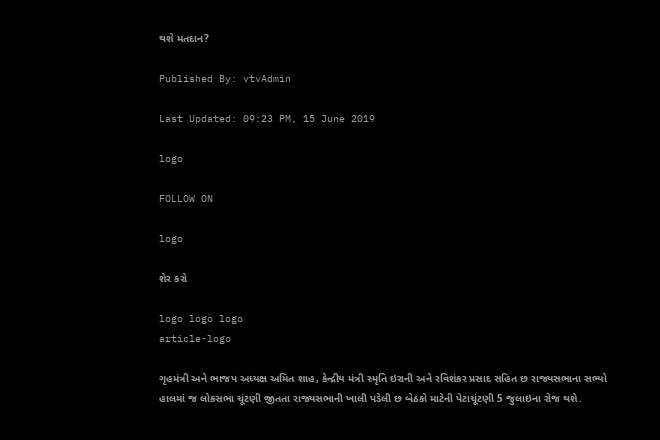થશે મતદાન?

Published By: vtvAdmin

Last Updated: 09:23 PM, 15 June 2019

logo

FOLLOW ON

logo

શેર કરો

logo logo logo
article-logo

ગૃહમંત્રી અને ભાજપ અધ્યક્ષ અમિત શાહ, કેન્દ્રીય મંત્રી સ્મૃતિ ઇરાની અને રવિશંકર પ્રસાદ સહિત છ રાજ્યસભાના સભ્યો હાલમાં જ લોકસભા ચૂંટણી જીતતા રાજ્યસભાની ખાલી પડેલી છ બેઠકો માટેની પેટાચૂંટણી 5 જુલાઇના રોજ થશે.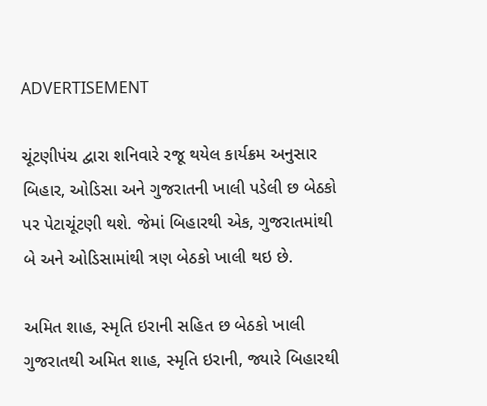ADVERTISEMENT

ચૂંટણીપંચ દ્વારા શનિવારે રજૂ થયેલ કાર્યક્રમ અનુસાર બિહાર, ઓડિસા અને ગુજરાતની ખાલી પડેલી છ બેઠકો પર પેટાચૂંટણી થશે. જેમાં બિહારથી એક, ગુજરાતમાંથી બે અને ઓડિસામાંથી ત્રણ બેઠકો ખાલી થઇ છે.

અમિત શાહ, સ્મૃતિ ઇરાની સહિત છ બેઠકો ખાલી
ગુજરાતથી અમિત શાહ, સ્મૃતિ ઇરાની, જ્યારે બિહારથી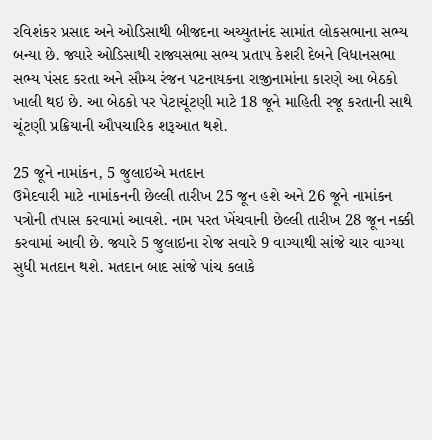રવિશંકર પ્રસાદ અને ઓડિસાથી બીજદના અચ્યુતાનંદ સામાંત લોકસભાના સભ્ય બન્યા છે. જ્યારે ઓડિસાથી રાજ્યસભા સભ્ય પ્રતાપ કેશરી દેબને વિધાનસભા સભ્ય પંસદ કરતા અને સૌમ્ય રંજન પટનાયકના રાજીનામાંના કારણે આ બેઠકો ખાલી થઇ છે. આ બેઠકો પર પેટાચૂંટણી માટે 18 જૂને માહિતી રજૂ કરતાની સાથે ચૂંટણી પ્રક્રિયાની ઔપચારિક શરૂઆત થશે.

25 જૂને નામાંકન, 5 જુલાઇએ મતદાન
ઉમેદવારી માટે નામાંકનની છેલ્લી તારીખ 25 જૂન હશે અને 26 જૂને નામાંકન પત્રોની તપાસ કરવામાં આવશે. નામ પરત ખેંચવાની છેલ્લી તારીખ 28 જૂન નક્કી કરવામાં આવી છે. જ્યારે 5 જુલાઇના રોજ સવારે 9 વાગ્યાથી સાંજે ચાર વાગ્યા સુધી મતદાન થશે. મતદાન બાદ સાંજે પાંચ કલાકે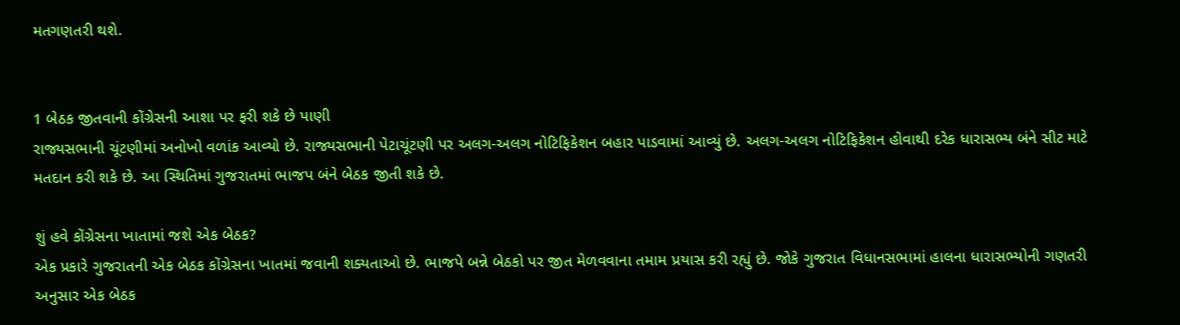મતગણતરી થશે.


1 બેઠક જીતવાની કોંગ્રેસની આશા પર ફરી શકે છે પાણી
રાજ્યસભાની ચૂંટણીમાં અનોખો વળાંક આવ્યો છે. રાજ્યસભાની પેટાચૂંટણી પર અલગ-અલગ નોટિફિકેશન બહાર પાડવામાં આવ્યું છે. અલગ-અલગ નોટિફિકેશન હોવાથી દરેક ધારાસભ્ય બંને સીટ માટે મતદાન કરી શકે છે. આ સ્થિતિમાં ગુજરાતમાં ભાજપ બંને બેઠક જીતી શકે છે.

શું હવે કોંગ્રેસના ખાતામાં જશે એક બેઠક?
એક પ્રકારે ગુજરાતની એક બેઠક કોંગ્રેસના ખાતમાં જવાની શક્યતાઓ છે. ભાજપે બન્ને બેઠકો પર જીત મેળવવાના તમામ પ્રયાસ કરી રહ્યું છે. જોકે ગુજરાત વિધાનસભામાં હાલના ધારાસભ્યોની ગણતરી અનુસાર એક બેઠક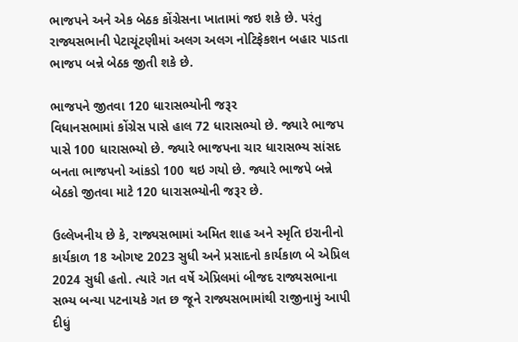ભાજપને અને એક બેઠક કોંગ્રેસના ખાતામાં જઇ શકે છે. પરંતુ રાજ્યસભાની પેટાચૂંટણીમાં અલગ અલગ નોટિફેકશન બહાર પાડતા ભાજપ બન્ને બેઠક જીતી શકે છે.

ભાજપને જીતવા 120 ધારાસભ્યોની જરૂર
વિધાનસભામાં કોંગ્રેસ પાસે હાલ 72 ધારાસભ્યો છે. જ્યારે ભાજપ પાસે 100 ધારાસભ્યો છે. જ્યારે ભાજપના ચાર ધારાસભ્ય સાંસદ બનતા ભાજપનો આંકડો 100 થઇ ગયો છે. જ્યારે ભાજપે બન્ને બેઠકો જીતવા માટે 120 ધારાસભ્યોની જરૂર છે.

ઉલ્લેખનીય છે કે, રાજ્યસભામાં અમિત શાહ અને સ્મૃતિ ઇરાનીનો કાર્યકાળ 18 ઓગષ્ટ 2023 સુધી અને પ્રસાદનો કાર્યકાળ બે એપ્રિલ 2024 સુધી હતો. ત્યારે ગત વર્ષે એપ્રિલમાં બીજદ રાજ્યસભાના સભ્ય બન્યા પટનાયકે ગત છ જૂને રાજ્યસભામાંથી રાજીનામું આપી દીધું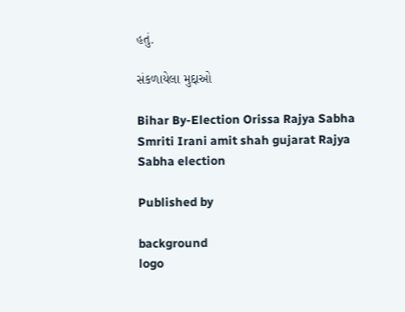હતું.

સંકળાયેલા મુદ્દાઓ

Bihar By-Election Orissa Rajya Sabha Smriti Irani amit shah gujarat Rajya Sabha election

Published by

background
logo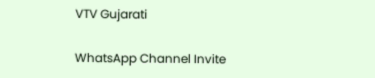VTV Gujarati

WhatsApp Channel Invite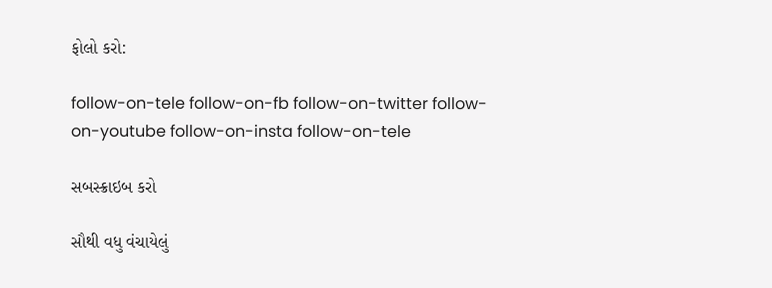ફોલો કરો:

follow-on-tele follow-on-fb follow-on-twitter follow-on-youtube follow-on-insta follow-on-tele

સબસ્ક્રાઇબ કરો

સૌથી વધુ વંચાયેલું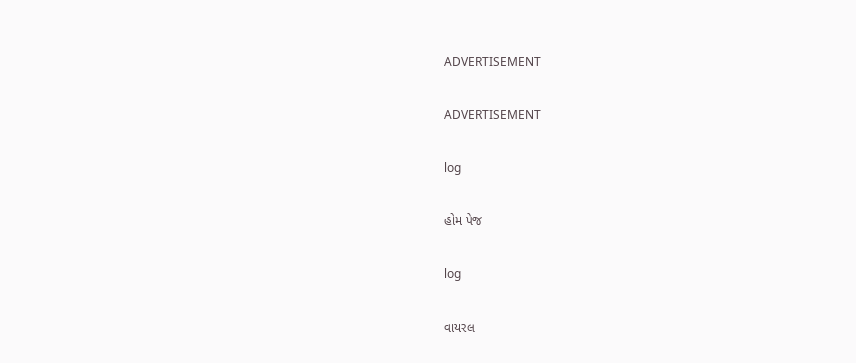ADVERTISEMENT

ADVERTISEMENT

log

હોમ પેજ

log

વાયરલ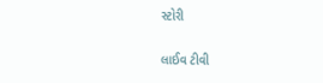સ્ટોરી

લાઈવ ટીવી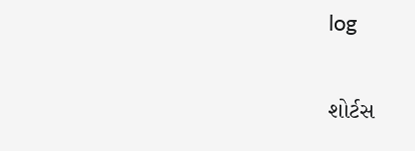log

શોર્ટસ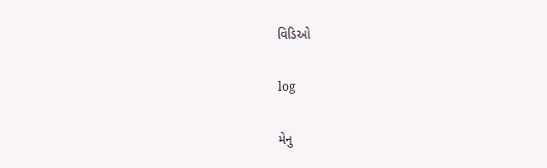વિડિઓ

log

મેનુ